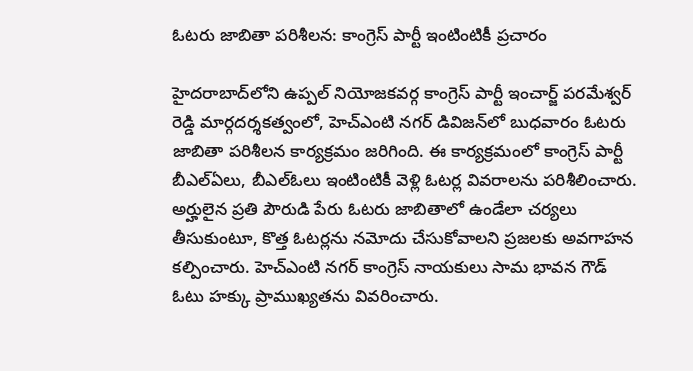ఓటరు జాబితా పరిశీలన: కాంగ్రెస్ పార్టీ ఇంటింటికీ ప్రచారం

హైదరాబాద్‌లోని ఉప్పల్ నియోజకవర్గ కాంగ్రెస్ పార్టీ ఇంచార్జ్ పరమేశ్వర్ రెడ్డి మార్గదర్శకత్వంలో, హెచ్‌ఎంటి నగర్ డివిజన్‌లో బుధవారం ఓటరు జాబితా పరిశీలన కార్యక్రమం జరిగింది. ఈ కార్యక్రమంలో కాంగ్రెస్ పార్టీ బీఎల్‌ఏలు, బీఎల్‌ఓలు ఇంటింటికీ వెళ్లి ఓటర్ల వివరాలను పరిశీలించారు. అర్హులైన ప్రతి పౌరుడి పేరు ఓటరు జాబితాలో ఉండేలా చర్యలు తీసుకుంటూ, కొత్త ఓటర్లను నమోదు చేసుకోవాలని ప్రజలకు అవగాహన కల్పించారు. హెచ్‌ఎంటి నగర్ కాంగ్రెస్ నాయకులు సామ భావన గౌడ్ ఓటు హక్కు ప్రాముఖ్యతను వివరించారు.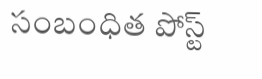సంబంధిత పోస్ట్